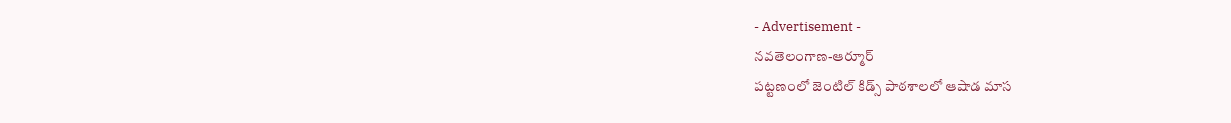- Advertisement -
నవతెలంగాణ-ఆర్మూర్
పట్టణంలో జెంటిల్ కిడ్స్ పాఠశాలలో ఆషాడ మాస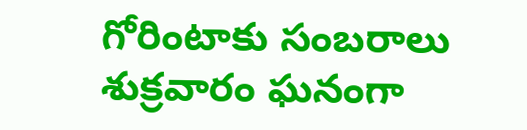గోరింటాకు సంబరాలు శుక్రవారం ఘనంగా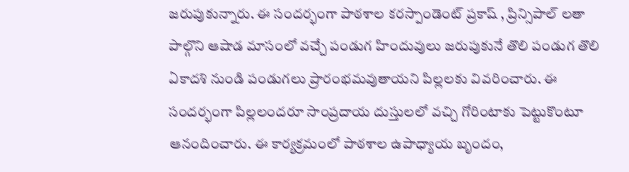జరుపుకున్నారు. ఈ సందర్భంగా పాఠశాల కరస్పాండెంట్ ప్రకాష్ , ప్రిన్సిపాల్ లతా పాల్గొని ఆషాడ మాసంలో వచ్చే పండుగ హిందువులు జరుపుకునే తొలి పండుగ తొలి ఏకాదశి నుండి పండుగలు ప్రారంభమవుతాయని పిల్లలకు వివరించారు. ఈ సందర్భంగా పిల్లలందరూ సాంప్రదాయ దుస్తులలో వచ్చి గోరింటాకు పెట్టుకొంటూ ఆనందించారు. ఈ కార్యక్రమంలో పాఠశాల ఉపాధ్యాయ బృందం,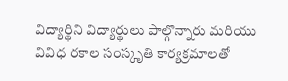విద్యార్థిని విద్యార్థులు పాల్గొన్నారు మరియు వివిధ రకాల సంస్కృతి కార్యక్రమాలతో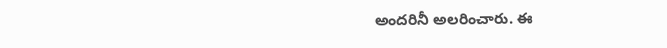అందరినీ అలరించారు. ఈ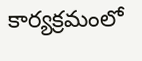కార్యక్రమంలో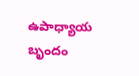ఉపాధ్యాయ బృందం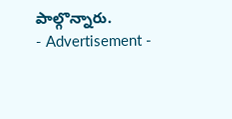పాల్గొన్నారు.
- Advertisement -